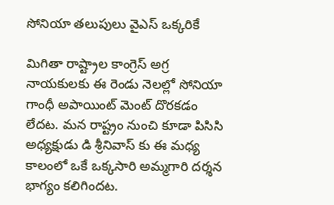సోనియా తలుపులు వైఎస్ ఒక్కరికే

మిగితా రాష్ట్రాల కాంగ్రెస్ అగ్ర నాయకులకు ఈ రెండు నెలల్లో సోనియా గాంధీ అపాయింట్ మెంట్ దొరకడం లేదట. మన రాష్ట్రం నుంచి కూడా పిసిసి అధ్యక్షుడు డి శ్రీనివాస్ కు ఈ మధ్య కాలంలో ఒకే ఒక్కసారి అమ్మగారి దర్శన భాగ్యం కలిగిందట.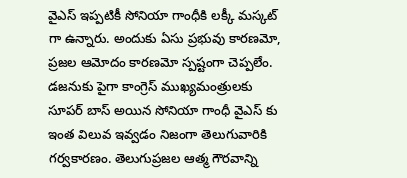వైఎస్ ఇప్పటికీ సోనియా గాంధీకి లక్కీ మస్కట్ గా ఉన్నారు. అందుకు ఏసు ప్రభువు కారణమో, ప్రజల ఆమోదం కారణమో స్పష్టంగా చెప్పలేం. డజనుకు పైగా కాంగ్రెస్ ముఖ్యమంత్రులకు సూపర్ బాస్ అయిన సోనియా గాంధీ వైఎస్ కు ఇంత విలువ ఇవ్వడం నిజంగా తెలుగువారికి గర్వకారణం. తెలుగుప్రజల ఆత్మ గౌరవాన్ని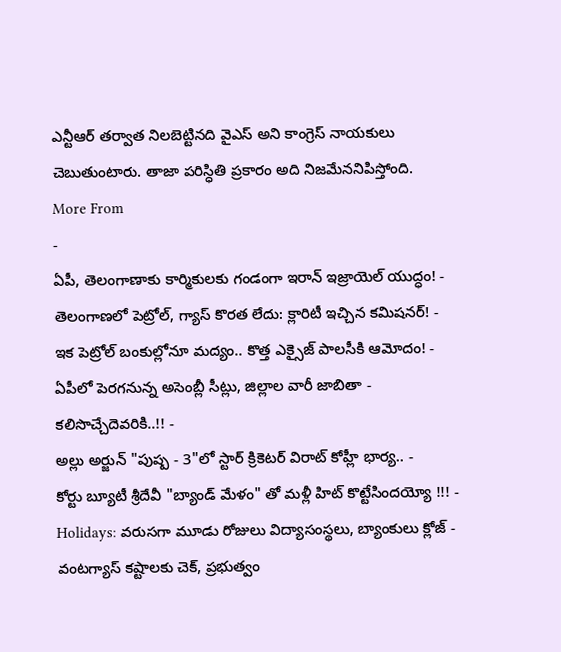ఎన్టీఆర్ తర్వాత నిలబెట్టినది వైఎస్ అని కాంగ్రెస్ నాయకులు చెబుతుంటారు. తాజా పరిస్ధితి ప్రకారం అది నిజమేననిపిస్తోంది.
More From
-
ఏపీ, తెలంగాణాకు కార్మికులకు గండంగా ఇరాన్ ఇజ్రాయెల్ యుద్ధం! -
తెలంగాణలో పెట్రోల్, గ్యాస్ కొరత లేదు: క్లారిటీ ఇచ్చిన కమిషనర్! -
ఇక పెట్రోల్ బంకుల్లోనూ మద్యం.. కొత్త ఎక్సైజ్ పాలసీకి ఆమోదం! -
ఏపీలో పెరగనున్న అసెంబ్లీ సీట్లు, జిల్లాల వారీ జాబితా - కలిసొచ్చేదెవరికి..!! -
అల్లు అర్జున్ "పుష్ప - 3"లో స్టార్ క్రికెటర్ విరాట్ కోహ్లీ భార్య.. -
కోర్టు బ్యూటీ శ్రీదేవీ "బ్యాండ్ మేళం" తో మళ్లీ హిట్ కొట్టేసిందయ్యో !!! -
Holidays: వరుసగా మూడు రోజులు విద్యాసంస్థలు, బ్యాంకులు క్లోజ్ -
వంటగ్యాస్ కష్టాలకు చెక్, ప్రభుత్వం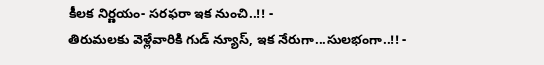కీలక నిర్ణయం- సరఫరా ఇక నుంచి..!! -
తిరుమలకు వెళ్లేవారికి గుడ్ న్యూస్, ఇక నేరుగా...సులభంగా..!! -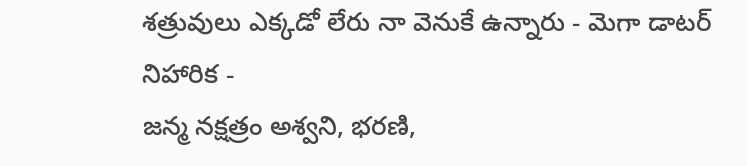శత్రువులు ఎక్కడో లేరు నా వెనుకే ఉన్నారు - మెగా డాటర్ నిహారిక -
జన్మ నక్షత్రం అశ్వని, భరణి,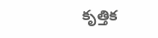కృత్తిక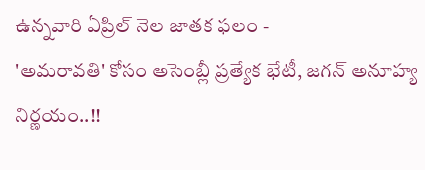ఉన్నవారి ఏప్రిల్ నెల జాతక ఫలం -
'అమరావతి' కోసం అసెంబ్లీ ప్రత్యేక భేటీ, జగన్ అనూహ్య నిర్ణయం..!!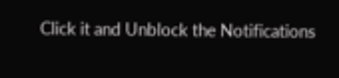Click it and Unblock the Notifications